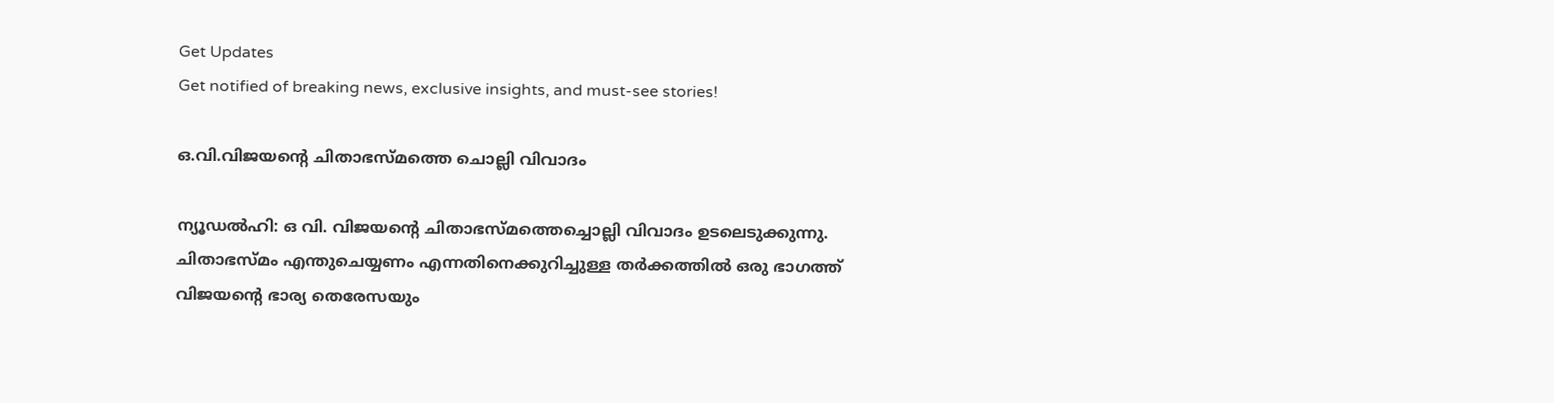Get Updates
Get notified of breaking news, exclusive insights, and must-see stories!

ഒ.വി.വിജയന്റെ ചിതാഭസ്മത്തെ ചൊല്ലി വിവാദം

ന്യൂഡല്‍ഹി: ഒ വി. വിജയന്റെ ചിതാഭസ്മത്തെച്ചൊല്ലി വിവാദം ഉടലെടുക്കുന്നു. ചിതാഭസ്മം എന്തുചെയ്യണം എന്നതിനെക്കുറിച്ചുള്ള തര്‍ക്കത്തില്‍ ഒരു ഭാഗത്ത് വിജയന്റെ ഭാര്യ തെരേസയും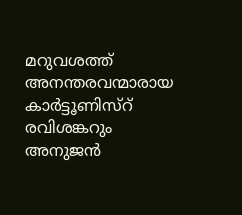മറുവശത്ത് അനന്തരവന്മാരായ കാര്‍ട്ടൂണിസ്റ് രവിശങ്കറും അനുജന്‍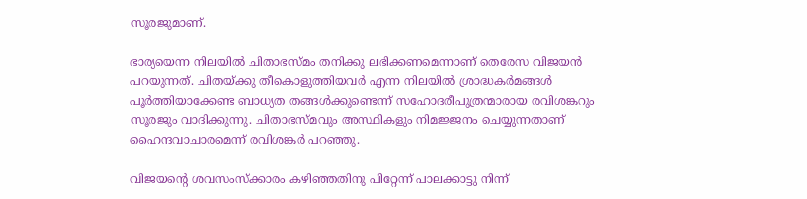സൂരജുമാണ്.

ഭാര്യയെന്ന നിലയില്‍ ചിതാഭസ്മം തനിക്കു ലഭിക്കണമെന്നാണ് തെരേസ വിജയന്‍ പറയുന്നത്. ചിതയ്ക്കു തീകൊളുത്തിയവര്‍ എന്ന നിലയില്‍ ശ്രാദ്ധകര്‍മങ്ങള്‍ പൂര്‍ത്തിയാക്കേണ്ട ബാധ്യത തങ്ങള്‍ക്കുണ്ടെന്ന് സഹോദരീപുത്രന്മാരായ രവിശങ്കറും സൂരജും വാദിക്കുന്നു. ചിതാഭസ്മവും അസ്ഥികളും നിമജ്ജനം ചെയ്യുന്നതാണ് ഹൈന്ദവാചാരമെന്ന് രവിശങ്കര്‍ പറഞ്ഞു.

വിജയന്റെ ശവസംസ്ക്കാരം കഴിഞ്ഞതിനു പിറ്റേന്ന് പാലക്കാട്ടു നിന്ന്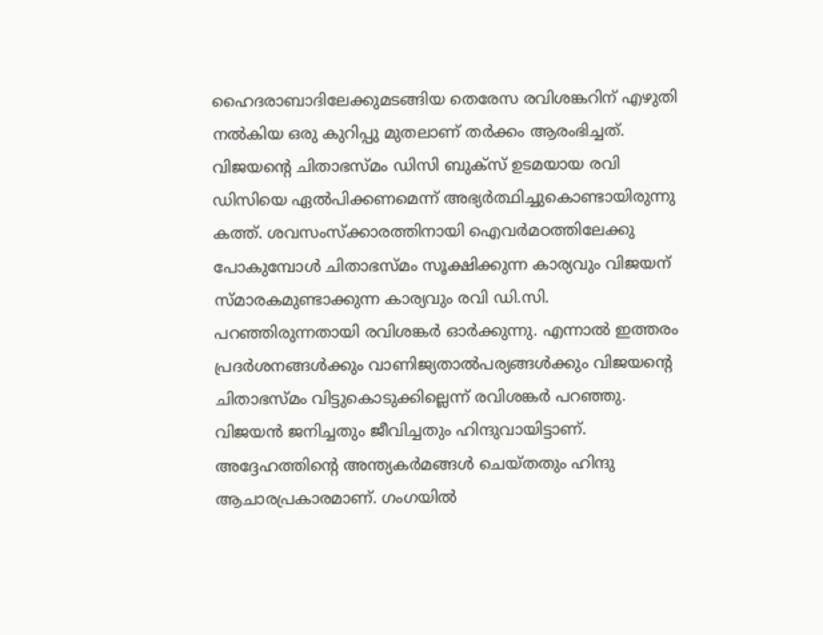ഹൈദരാബാദിലേക്കുമടങ്ങിയ തെരേസ രവിശങ്കറിന് എഴുതി നല്‍കിയ ഒരു കുറിപ്പു മുതലാണ് തര്‍ക്കം ആരംഭിച്ചത്. വിജയന്റെ ചിതാഭസ്മം ഡിസി ബുക്സ് ഉടമയായ രവി ഡിസിയെ ഏല്‍പിക്കണമെന്ന് അഭ്യര്‍ത്ഥിച്ചുകൊണ്ടായിരുന്നു കത്ത്. ശവസംസ്ക്കാരത്തിനായി ഐവര്‍മഠത്തിലേക്കു പോകുമ്പോള്‍ ചിതാഭസ്മം സൂക്ഷിക്കുന്ന കാര്യവും വിജയന് സ്മാരകമുണ്ടാക്കുന്ന കാര്യവും രവി ഡി.സി. പറഞ്ഞിരുന്നതായി രവിശങ്കര്‍ ഓര്‍ക്കുന്നു. എന്നാല്‍ ഇത്തരം പ്രദര്‍ശനങ്ങള്‍ക്കും വാണിജ്യതാല്‍പര്യങ്ങള്‍ക്കും വിജയന്റെ ചിതാഭസ്മം വിട്ടുകൊടുക്കില്ലെന്ന് രവിശങ്കര്‍ പറഞ്ഞു. വിജയന്‍ ജനിച്ചതും ജീവിച്ചതും ഹിന്ദുവായിട്ടാണ്. അദ്ദേഹത്തിന്റെ അന്ത്യകര്‍മങ്ങള്‍ ചെയ്തതും ഹിന്ദു ആചാരപ്രകാരമാണ്. ഗംഗയില്‍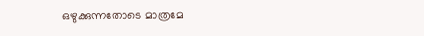ഒഴുക്കുന്നതോടെ മാത്രമേ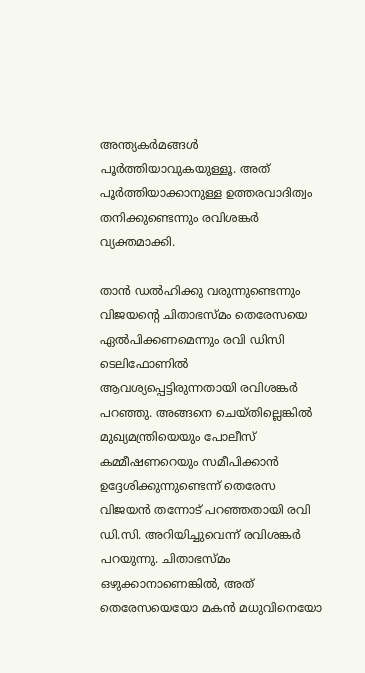അന്ത്യകര്‍മങ്ങള്‍ പൂര്‍ത്തിയാവുകയുള്ളൂ. അത് പൂര്‍ത്തിയാക്കാനുള്ള ഉത്തരവാദിത്വം തനിക്കുണ്ടെന്നും രവിശങ്കര്‍ വ്യക്തമാക്കി.

താന്‍ ഡല്‍ഹിക്കു വരുന്നുണ്ടെന്നും വിജയന്റെ ചിതാഭസ്മം തെരേസയെ ഏല്‍പിക്കണമെന്നും രവി ഡിസി ടെലിഫോണില്‍ ആവശ്യപ്പെട്ടിരുന്നതായി രവിശങ്കര്‍ പറഞ്ഞു. അങ്ങനെ ചെയ്തില്ലെങ്കില്‍ മുഖ്യമന്ത്രിയെയും പോലീസ് കമ്മീഷണറെയും സമീപിക്കാന്‍ ഉദ്ദേശിക്കുന്നുണ്ടെന്ന് തെരേസ വിജയന്‍ തന്നോട് പറഞ്ഞതായി രവി ഡി.സി. അറിയിച്ചുവെന്ന് രവിശങ്കര്‍ പറയുന്നു. ചിതാഭസ്മം ഒഴുക്കാനാണെങ്കില്‍, അത് തെരേസയെയോ മകന്‍ മധുവിനെയോ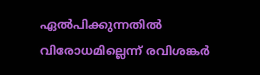ഏല്‍പിക്കുന്നതില്‍ വിരോധമില്ലെന്ന് രവിശങ്കര്‍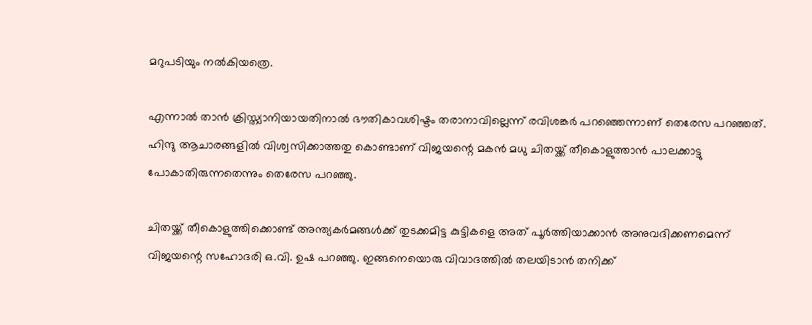മറുപടിയും നല്‍കിയത്രെ.

എന്നാല്‍ താന്‍ ക്രിസ്ത്യാനിയായതിനാല്‍ ഭൗതികാവശിഷ്ടം തരാനാവില്ലെന്ന് രവിശങ്കര്‍ പറഞ്ഞെന്നാണ് തെരേസ പറഞ്ഞത്. ഹിന്ദു ആചാരങ്ങളില്‍ വിശ്വസിക്കാത്തതു കൊണ്ടാണ് വിജയന്റെ മകന്‍ മധു ചിതയ്ക്ക് തീകൊളുത്താന്‍ പാലക്കാട്ടു പോകാതിരുന്നതെന്നും തെരേസ പറഞ്ഞു.

ചിതയ്ക്ക് തീകൊളുത്തിക്കൊണ്ട് അന്ത്യകര്‍മങ്ങള്‍ക്ക് തുടക്കമിട്ട കുട്ടികളെ അത് പൂര്‍ത്തിയാക്കാന്‍ അനുവദിക്കണമെന്ന് വിജയന്റെ സഹോദരി ഒ.വി. ഉഷ പറഞ്ഞു. ഇങ്ങനെയൊരു വിവാദത്തില്‍ തലയിടാന്‍ തനിക്ക്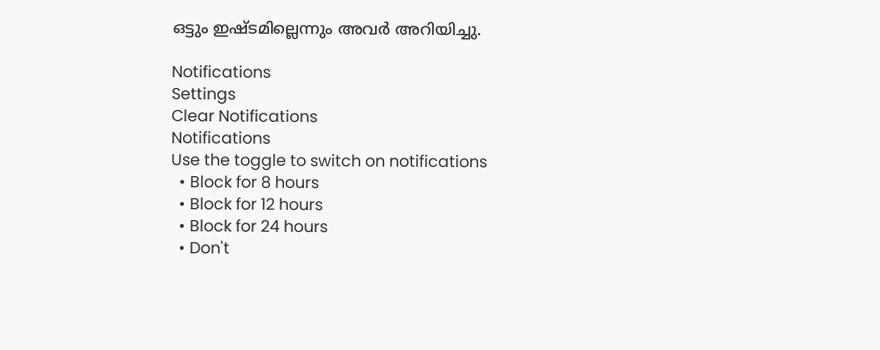ഒട്ടും ഇഷ്ടമില്ലെന്നും അവര്‍ അറിയിച്ചു.

Notifications
Settings
Clear Notifications
Notifications
Use the toggle to switch on notifications
  • Block for 8 hours
  • Block for 12 hours
  • Block for 24 hours
  • Don't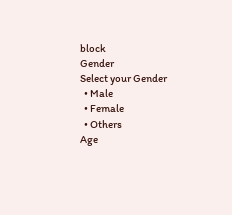block
Gender
Select your Gender
  • Male
  • Female
  • Others
Age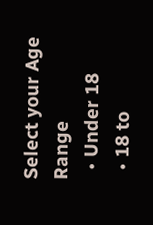Select your Age Range
  • Under 18
  • 18 to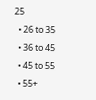25
  • 26 to 35
  • 36 to 45
  • 45 to 55
  • 55+